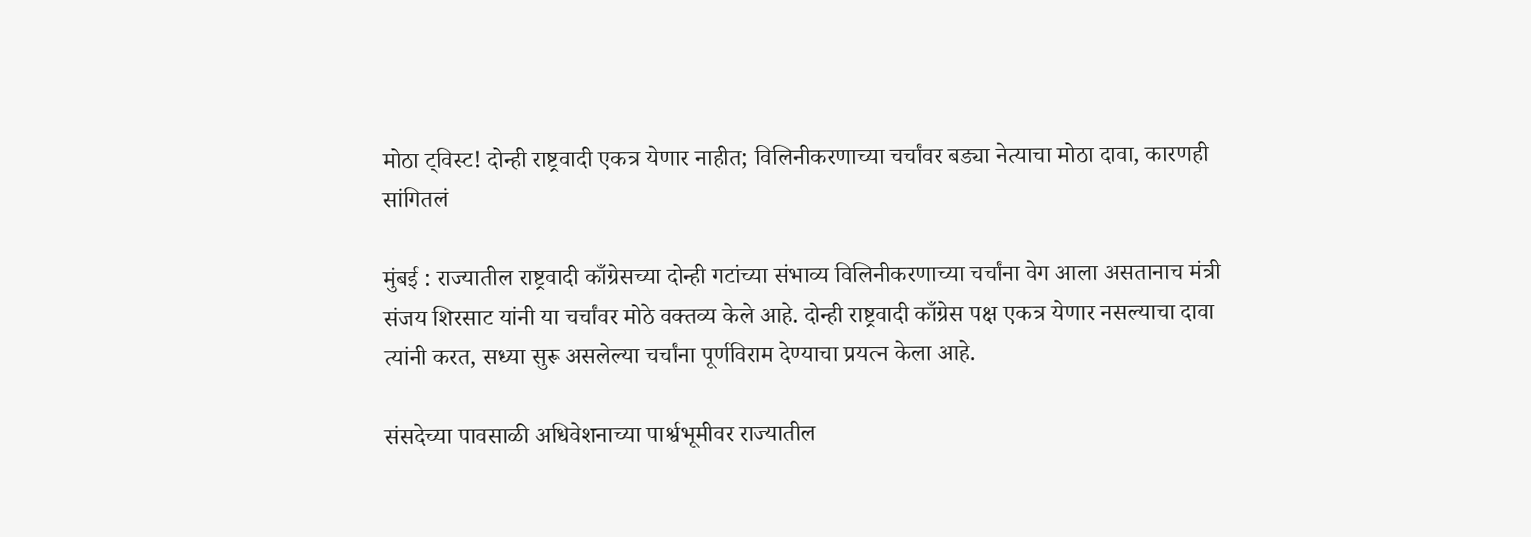मोठा ट्विस्ट! दोन्ही राष्ट्रवादी एकत्र येणार नाहीत; विलिनीकरणाच्या चर्चांवर बड्या नेत्याचा मोठा दावा, कारणही सांगितलं

मुंबई : राज्यातील राष्ट्रवादी काँग्रेसच्या दोन्ही गटांच्या संभाव्य विलिनीकरणाच्या चर्चांना वेग आला असतानाच मंत्री संजय शिरसाट यांनी या चर्चांवर मोठे वक्तव्य केले आहे. दोन्ही राष्ट्रवादी काँग्रेस पक्ष एकत्र येणार नसल्याचा दावा त्यांनी करत, सध्या सुरू असलेल्या चर्चांना पूर्णविराम देण्याचा प्रयत्न केला आहे.

संसदेच्या पावसाळी अधिवेशनाच्या पार्श्वभूमीवर राज्यातील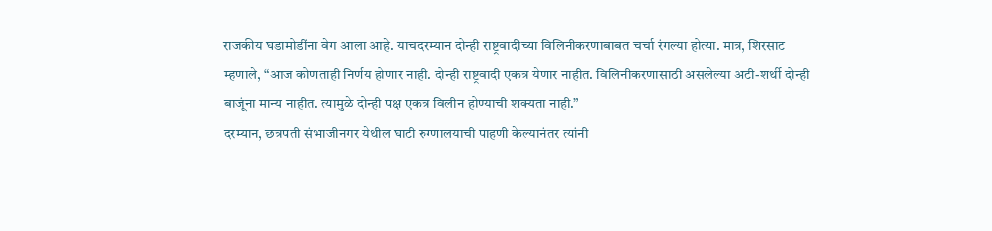राजकीय घडामोडींना वेग आला आहे. याचदरम्यान दोन्ही राष्ट्रवादीच्या विलिनीकरणाबाबत चर्चा रंगल्या होत्या. मात्र, शिरसाट म्हणाले, “आज कोणताही निर्णय होणार नाही. दोन्ही राष्ट्रवादी एकत्र येणार नाहीत. विलिनीकरणासाठी असलेल्या अटी-शर्थी दोन्ही बाजूंना मान्य नाहीत. त्यामुळे दोन्ही पक्ष एकत्र विलीन होण्याची शक्यता नाही.”
दरम्यान, छत्रपती संभाजीनगर येथील घाटी रुग्णालयाची पाहणी केल्यानंतर त्यांनी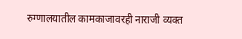रुग्णालयातील कामकाजावरही नाराजी व्यक्त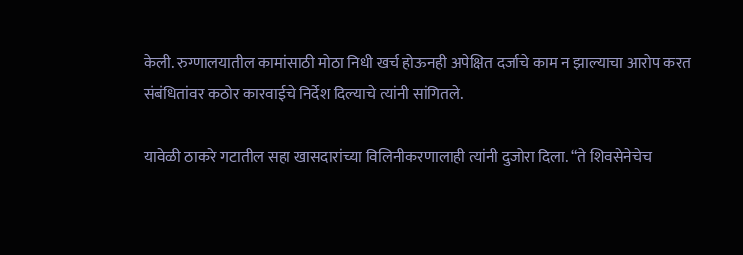केली. रुग्णालयातील कामांसाठी मोठा निधी खर्च होऊनही अपेक्षित दर्जाचे काम न झाल्याचा आरोप करत संबंधितांवर कठोर कारवाईचे निर्देश दिल्याचे त्यांनी सांगितले.

यावेळी ठाकरे गटातील सहा खासदारांच्या विलिनीकरणालाही त्यांनी दुजोरा दिला. “ते शिवसेनेचेच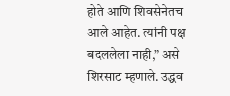होते आणि शिवसेनेतच आले आहेत. त्यांनी पक्ष बदललेला नाही,” असे शिरसाट म्हणाले. उद्धव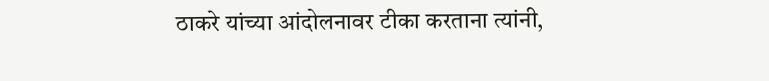ठाकरे यांच्या आंदोलनावर टीका करताना त्यांनी,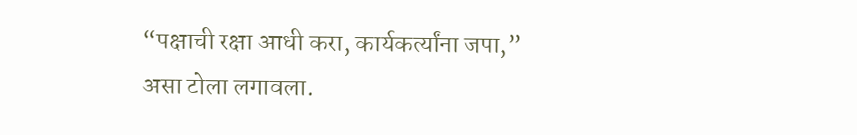“पक्षाची रक्षा आधी करा, कार्यकर्त्यांना जपा,” असा टोला लगावला.